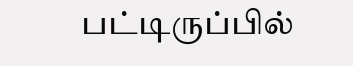பட்டிருப்பில்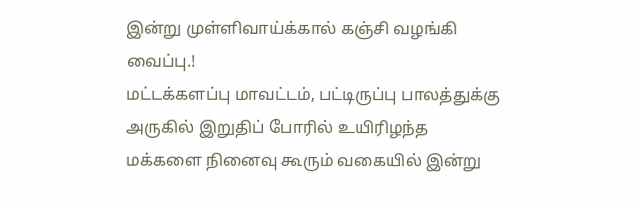இன்று முள்ளிவாய்க்கால் கஞ்சி வழங்கி வைப்பு.!
மட்டக்களப்பு மாவட்டம், பட்டிருப்பு பாலத்துக்கு அருகில் இறுதிப் போரில் உயிரிழந்த மக்களை நினைவு கூரும் வகையில் இன்று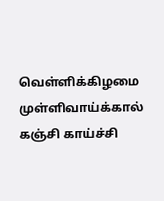வெள்ளிக்கிழமை முள்ளிவாய்க்கால் கஞ்சி காய்ச்சி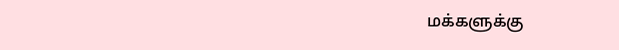மக்களுக்கு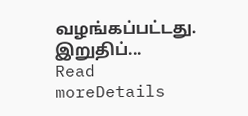வழங்கப்பட்டது. இறுதிப்...
Read moreDetails